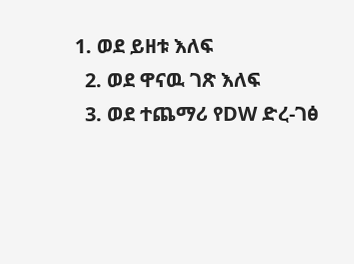1. ወደ ይዘቱ እለፍ
  2. ወደ ዋናዉ ገጽ እለፍ
  3. ወደ ተጨማሪ የDW ድረ-ገፅ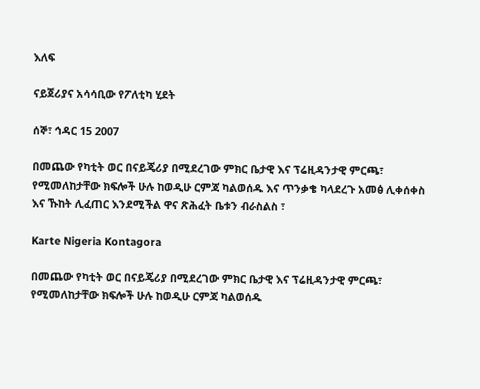እለፍ

ናይጀሪያና አሳሳቢው የፖለቲካ ሂደት

ሰኞ፣ ኅዳር 15 2007

በመጨው የካቲት ወር በናይጄሪያ በሚደረገው ምክር ቤታዊ እና ፕሬዚዳንታዊ ምርጫ፣ የሚመለከታቸው ክፍሎች ሁሉ ከወዲሁ ርምጃ ካልወሰዱ እና ጥንቃቄ ካላደረጉ አመፅ ሊቀሰቀስ እና ኹከት ሊፈጠር እንደሚችል ዋና ጽሕፈት ቤቱን ብራስልስ ፣

Karte Nigeria Kontagora

በመጨው የካቲት ወር በናይጄሪያ በሚደረገው ምክር ቤታዊ እና ፕሬዚዳንታዊ ምርጫ፣ የሚመለከታቸው ክፍሎች ሁሉ ከወዲሁ ርምጃ ካልወሰዱ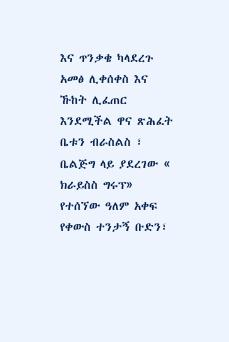እና ጥንቃቄ ካላደረጉ አመፅ ሊቀሰቀስ እና ኹከት ሊፈጠር እንደሚችል ዋና ጽሕፈት ቤቱን ብራስልስ ፣ ቤልጅግ ላይ ያደረገው « ክራይስስ ግሩፕ» የተሰኘው ዓለም አቀፍ የቀውስ ተንታኝ ቡድን፣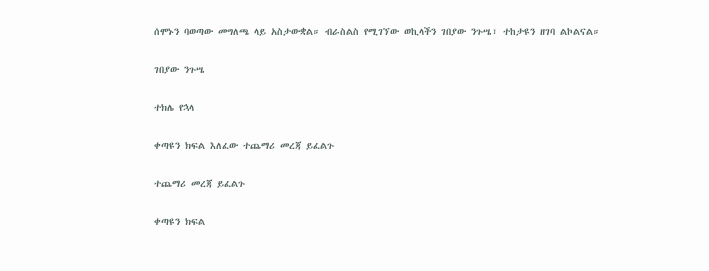ሰሞኑን ባወጣው መግለጫ ላይ አስታውቋል። ብራስልስ የሚገኘው ወኪላችን ገበያው ንጉሤ፣ ተከታዩን ዘገባ ልኮልናል።

ገበያው ንጉሤ

ተክሌ የኋላ

ቀጣዩን ክፍል እለፈው ተጨማሪ መረጃ ይፈልጉ

ተጨማሪ መረጃ ይፈልጉ

ቀጣዩን ክፍል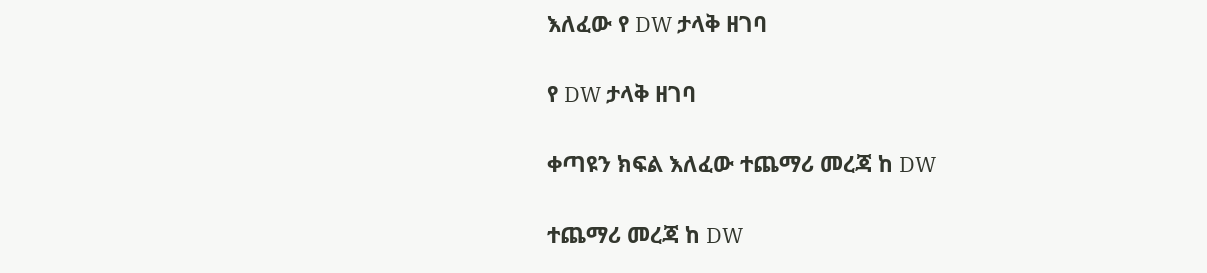እለፈው የ DW ታላቅ ዘገባ

የ DW ታላቅ ዘገባ

ቀጣዩን ክፍል እለፈው ተጨማሪ መረጃ ከ DW

ተጨማሪ መረጃ ከ DW